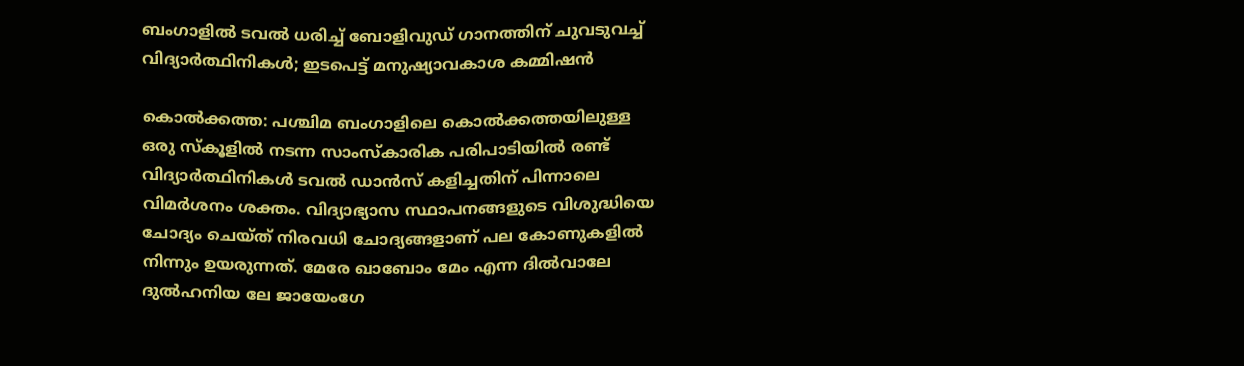ബംഗാളിൽ ടവൽ ധരിച്ച് ബോളിവുഡ് ഗാനത്തിന് ചുവടുവച്ച് വിദ്യാർത്ഥിനികൾ; ഇടപെട്ട് മനുഷ്യാവകാശ കമ്മിഷൻ

കൊൽക്കത്ത: പശ്ചിമ ബംഗാളിലെ കൊൽക്കത്തയിലുള്ള ഒരു സ്കൂളിൽ നടന്ന സാംസ്കാരിക പരിപാടിയിൽ രണ്ട് വിദ്യാർത്ഥിനികൾ ടവൽ ഡാൻസ് കളിച്ചതിന് പിന്നാലെ വിമർശനം ശക്തം. വിദ്യാഭ്യാസ സ്ഥാപനങ്ങളുടെ വിശുദ്ധിയെ ചോദ്യം ചെയ്ത് നിരവധി ചോദ്യങ്ങളാണ് പല കോണുകളിൽ നിന്നും ഉയരുന്നത്. മേരേ ഖാബോം മേം എന്ന ദിൽവാലേ ദുൽഹനിയ ലേ ജായേംഗേ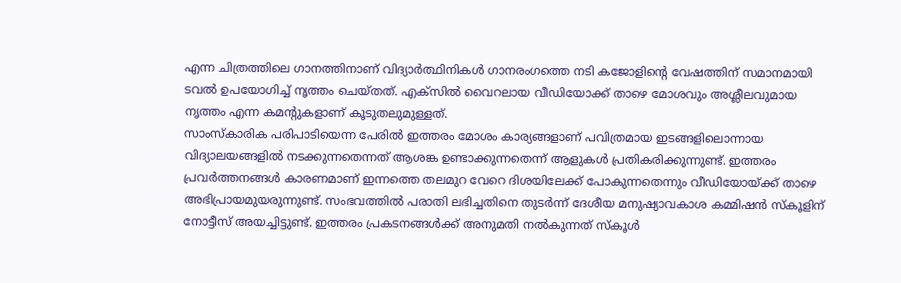എന്ന ചിത്രത്തിലെ ഗാനത്തിനാണ് വിദ്യാർത്ഥിനികൾ ഗാനരംഗത്തെ നടി കജോളിന്റെ വേഷത്തിന് സമാനമായി ടവൽ ഉപയോഗിച്ച് നൃത്തം ചെയ്തത്. എക്സിൽ വൈറലായ വീഡിയോക്ക് താഴെ മോശവും അശ്ലീലവുമായ നൃത്തം എന്ന കമന്റുകളാണ് കൂടുതലുമുള്ളത്.
സാംസ്കാരിക പരിപാടിയെന്ന പേരിൽ ഇത്തരം മോശം കാര്യങ്ങളാണ് പവിത്രമായ ഇടങ്ങളിലൊന്നായ വിദ്യാലയങ്ങളിൽ നടക്കുന്നതെന്നത് ആശങ്ക ഉണ്ടാക്കുന്നതെന്ന് ആളുകൾ പ്രതികരിക്കുന്നുണ്ട്. ഇത്തരം പ്രവർത്തനങ്ങൾ കാരണമാണ് ഇന്നത്തെ തലമുറ വേറെ ദിശയിലേക്ക് പോകുന്നതെന്നും വീഡിയോയ്ക്ക് താഴെ അഭിപ്രായമുയരുന്നുണ്ട്. സംഭവത്തിൽ പരാതി ലഭിച്ചതിനെ തുടർന്ന് ദേശീയ മനുഷ്യാവകാശ കമ്മിഷൻ സ്കൂളിന് നോട്ടീസ് അയച്ചിട്ടുണ്ട്. ഇത്തരം പ്രകടനങ്ങൾക്ക് അനുമതി നൽകുന്നത് സ്കൂൾ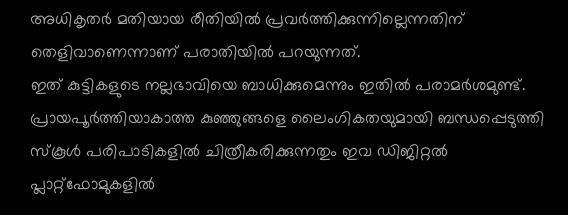അധികൃതർ മതിയായ രീതിയിൽ പ്രവർത്തിക്കുന്നില്ലെന്നതിന് തെളിവാണെന്നാണ് പരാതിയിൽ പറയുന്നത്.
ഇത് കുട്ടികളുടെ നല്ലഭാവിയെ ബാധിക്കുമെന്നും ഇതിൽ പരാമർശമുണ്ട്. പ്രായപൂർത്തിയാകാത്ത കുഞ്ഞുങ്ങളെ ലൈംഗികതയുമായി ബന്ധപ്പെടുത്തി സ്കൂൾ പരിപാടികളിൽ ചിത്രീകരിക്കുന്നതും ഇവ ഡിജിറ്റൽ പ്ലാറ്റ്ഫോമുകളിൽ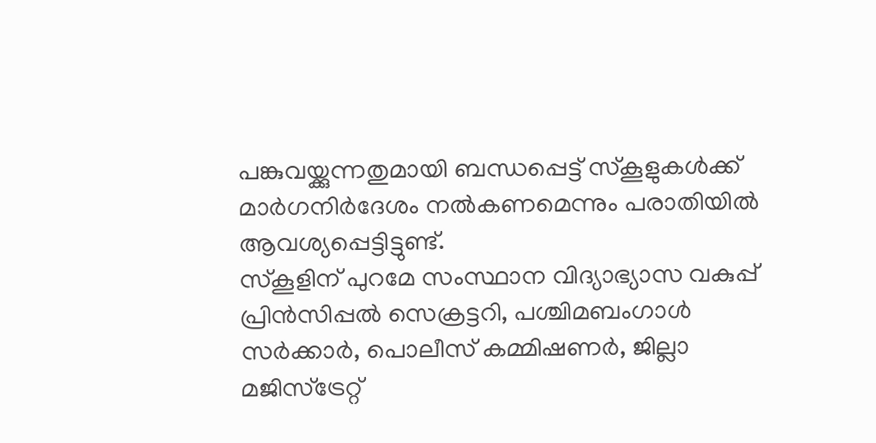പങ്കുവയ്ക്കുന്നതുമായി ബന്ധപ്പെട്ട് സ്കൂളുകൾക്ക് മാർഗനിർദേശം നൽകണമെന്നും പരാതിയിൽ ആവശ്യപ്പെട്ടിട്ടുണ്ട്.
സ്കൂളിന് പുറമേ സംസ്ഥാന വിദ്യാഭ്യാസ വകുപ്പ് പ്രിൻസിപ്പൽ സെക്രട്ടറി, പശ്ചിമബംഗാൾ സർക്കാർ, പൊലീസ് കമ്മിഷണർ, ജില്ലാ മജിസ്ട്രേറ്റ്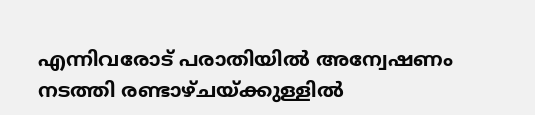എന്നിവരോട് പരാതിയിൽ അന്വേഷണം നടത്തി രണ്ടാഴ്ചയ്ക്കുള്ളിൽ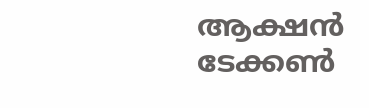ആക്ഷൻ ടേക്കൺ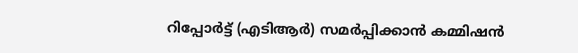റിപ്പോർട്ട് (എടിആർ) സമർപ്പിക്കാൻ കമ്മിഷൻ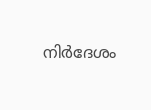നിർദേശം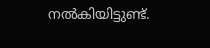നൽകിയിട്ടുണ്ട്.